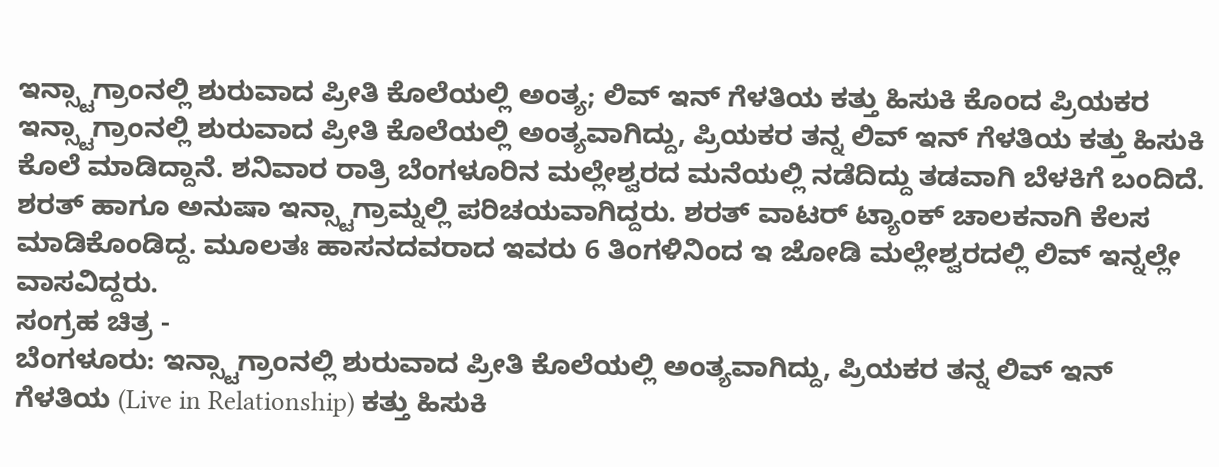ಇನ್ಸ್ಟಾಗ್ರಾಂನಲ್ಲಿ ಶುರುವಾದ ಪ್ರೀತಿ ಕೊಲೆಯಲ್ಲಿ ಅಂತ್ಯ; ಲಿವ್ ಇನ್ ಗೆಳತಿಯ ಕತ್ತು ಹಿಸುಕಿ ಕೊಂದ ಪ್ರಿಯಕರ
ಇನ್ಸ್ಟಾಗ್ರಾಂನಲ್ಲಿ ಶುರುವಾದ ಪ್ರೀತಿ ಕೊಲೆಯಲ್ಲಿ ಅಂತ್ಯವಾಗಿದ್ದು, ಪ್ರಿಯಕರ ತನ್ನ ಲಿವ್ ಇನ್ ಗೆಳತಿಯ ಕತ್ತು ಹಿಸುಕಿ ಕೊಲೆ ಮಾಡಿದ್ದಾನೆ. ಶನಿವಾರ ರಾತ್ರಿ ಬೆಂಗಳೂರಿನ ಮಲ್ಲೇಶ್ವರದ ಮನೆಯಲ್ಲಿ ನಡೆದಿದ್ದು ತಡವಾಗಿ ಬೆಳಕಿಗೆ ಬಂದಿದೆ. ಶರತ್ ಹಾಗೂ ಅನುಷಾ ಇನ್ಸ್ಟಾಗ್ರಾಮ್ನಲ್ಲಿ ಪರಿಚಯವಾಗಿದ್ದರು. ಶರತ್ ವಾಟರ್ ಟ್ಯಾಂಕ್ ಚಾಲಕನಾಗಿ ಕೆಲಸ ಮಾಡಿಕೊಂಡಿದ್ದ. ಮೂಲತಃ ಹಾಸನದವರಾದ ಇವರು 6 ತಿಂಗಳಿನಿಂದ ಇ ಜೋಡಿ ಮಲ್ಲೇಶ್ವರದಲ್ಲಿ ಲಿವ್ ಇನ್ನಲ್ಲೇ ವಾಸವಿದ್ದರು.
ಸಂಗ್ರಹ ಚಿತ್ರ -
ಬೆಂಗಳೂರು: ಇನ್ಸ್ಟಾಗ್ರಾಂನಲ್ಲಿ ಶುರುವಾದ ಪ್ರೀತಿ ಕೊಲೆಯಲ್ಲಿ ಅಂತ್ಯವಾಗಿದ್ದು, ಪ್ರಿಯಕರ ತನ್ನ ಲಿವ್ ಇನ್ ಗೆಳತಿಯ (Live in Relationship) ಕತ್ತು ಹಿಸುಕಿ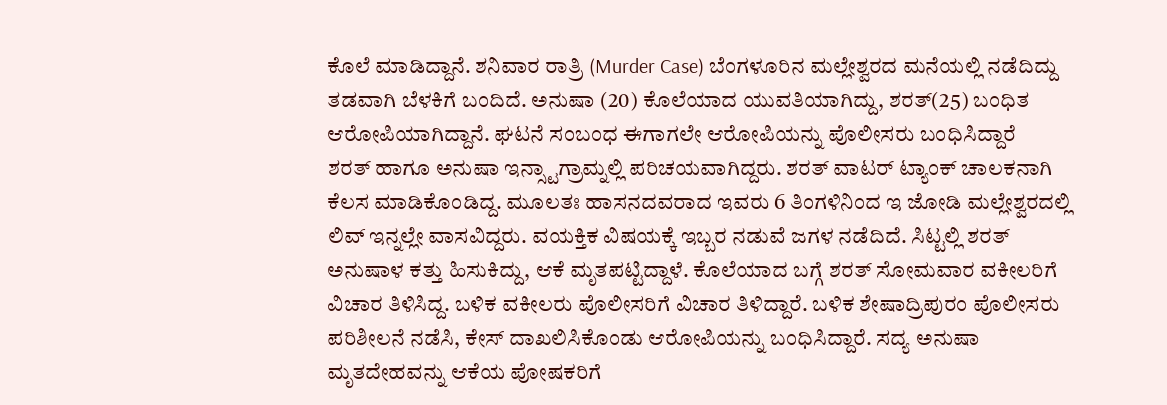ಕೊಲೆ ಮಾಡಿದ್ದಾನೆ. ಶನಿವಾರ ರಾತ್ರಿ (Murder Case) ಬೆಂಗಳೂರಿನ ಮಲ್ಲೇಶ್ವರದ ಮನೆಯಲ್ಲಿ ನಡೆದಿದ್ದು ತಡವಾಗಿ ಬೆಳಕಿಗೆ ಬಂದಿದೆ. ಅನುಷಾ (20) ಕೊಲೆಯಾದ ಯುವತಿಯಾಗಿದ್ದು, ಶರತ್(25) ಬಂಧಿತ ಆರೋಪಿಯಾಗಿದ್ದಾನೆ. ಘಟನೆ ಸಂಬಂಧ ಈಗಾಗಲೇ ಆರೋಪಿಯನ್ನು ಪೊಲೀಸರು ಬಂಧಿಸಿದ್ದಾರೆ
ಶರತ್ ಹಾಗೂ ಅನುಷಾ ಇನ್ಸ್ಟಾಗ್ರಾಮ್ನಲ್ಲಿ ಪರಿಚಯವಾಗಿದ್ದರು. ಶರತ್ ವಾಟರ್ ಟ್ಯಾಂಕ್ ಚಾಲಕನಾಗಿ ಕೆಲಸ ಮಾಡಿಕೊಂಡಿದ್ದ. ಮೂಲತಃ ಹಾಸನದವರಾದ ಇವರು 6 ತಿಂಗಳಿನಿಂದ ಇ ಜೋಡಿ ಮಲ್ಲೇಶ್ವರದಲ್ಲಿ ಲಿವ್ ಇನ್ನಲ್ಲೇ ವಾಸವಿದ್ದರು. ವಯಕ್ತಿಕ ವಿಷಯಕ್ಕೆ ಇಬ್ಬರ ನಡುವೆ ಜಗಳ ನಡೆದಿದೆ. ಸಿಟ್ಟಲ್ಲಿ ಶರತ್ ಅನುಷಾಳ ಕತ್ತು ಹಿಸುಕಿದ್ದು, ಆಕೆ ಮೃತಪಟ್ಟಿದ್ದಾಳೆ. ಕೊಲೆಯಾದ ಬಗ್ಗೆ ಶರತ್ ಸೋಮವಾರ ವಕೀಲರಿಗೆ ವಿಚಾರ ತಿಳಿಸಿದ್ದ. ಬಳಿಕ ವಕೀಲರು ಪೊಲೀಸರಿಗೆ ವಿಚಾರ ತಿಳಿದ್ದಾರೆ. ಬಳಿಕ ಶೇಷಾದ್ರಿಪುರಂ ಪೊಲೀಸರು ಪರಿಶೀಲನೆ ನಡೆಸಿ, ಕೇಸ್ ದಾಖಲಿಸಿಕೊಂಡು ಆರೋಪಿಯನ್ನು ಬಂಧಿಸಿದ್ದಾರೆ. ಸದ್ಯ ಅನುಷಾ ಮೃತದೇಹವನ್ನು ಆಕೆಯ ಪೋಷಕರಿಗೆ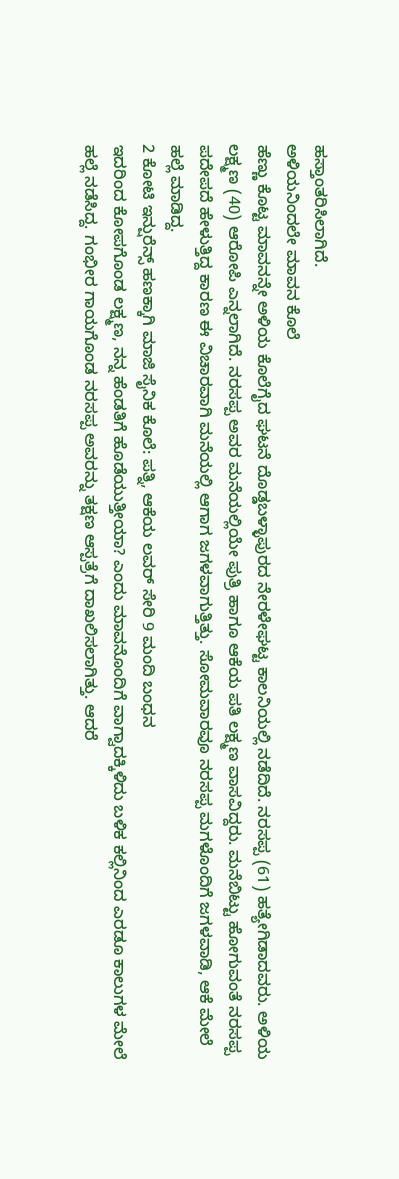ಹಸ್ತಾಂತರಿಸಿಲಾಗಿದೆ.
ಅಳಿಯನಿಂದಲೇ ಮಾವನ ಕೊಲೆ
ಹೆಣ್ಣು ಕೊಟ್ಟ ಮಾವನನ್ನೇ ಅಳಿಯ ಕೊಲೆಗೈದ ಘಟನೆ ದೊಡ್ಡಬಳ್ಳಾಪುರದ ನೇರಳೇಘಟ್ಟ ಕಾಲನಿಯಲ್ಲಿ ನಡೆದಿದೆ. ನರಸಪ್ಪ (61) ಹತ್ಯೇಗಿಡಾದವರು. ಅಳಿಯ ಲಕ್ಷ್ಮಣ (40) ಆರೋಪಿ ಎನ್ನಲಾಗಿದೆ. ನರಸಪ್ಪ ಅವರ ಮನೆಯಲ್ಲಿಯೇ ಪುತ್ರಿ ಹಾಗೂ ಆಕೆಯ ಪತಿ ಲಕ್ಷ್ಮಣ ವಾಸವಿದ್ದರು. ಮನೆಬಿಟ್ಟು ಹೋಗುವಂತೆ ನರಸಪ್ಪ ಪದೇಪದೆ ಹೇಳುತ್ತಿದ್ದ ಕಾರಣ ಈ ವಿಚಾರವಾಗಿ ಮನೆಯಲ್ಲಿ ಆಗಾಗ ಜಗಳವಾಗುತ್ತಿತ್ತು. ಸೋಮವಾರವೂ ನರಸಪ್ಪ ಮಗಳೊಂದಿಗೆ ಜಗಳವಾಡಿ, ಆಕೆ ಮೇಲೆ ಹಲ್ಲೆ ಮಾಡಿದ್ದ.
2 ಕೋಟಿ ಇನ್ಷುರೆನ್ಸ್ ಹಣಕ್ಕಾಗಿ ಮಾಜಿ ಸೈನಿಕ ಕೊಲೆ: ಪತ್ನಿ, ಆಕೆಯ ಲವರ್ ಸೇರಿ 9 ಮಂದಿ ಬಂಧನ
ಇದರಿಂದ ಕೋಪಗೊಂಡ ಲಕ್ಷ್ಮಣ, ನನ್ನ ಹೆಂಡತಿಗೆ ಹೊಡೆಯುತ್ತೀಯಾ? ಎಂದು ಮಾವನೊಂದಿಗೆ ವಾಗ್ವಾದಕ್ಕಿಳಿದು ಬಳಿಕ ಕಲ್ಲಿನಿಂದ ಎರಡೂ ಕಾಲುಗಳ ಮೇಲೆ ಹಲ್ಲೆ ನಡೆಸಿದ್ದ. ಗಂಭೀರ ಗಾಯಗೊಂಡ ನರಸಪ್ಪ ಅವರನ್ನು ತಕ್ಷಣ ಆಸ್ಪತ್ರೆಗೆ ದಾಖಲಿಸಲಾಗಿತ್ತು. ಆದರೆ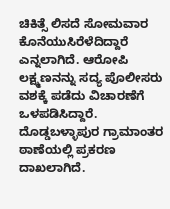ಚಿಕಿತ್ಸೆ ಲಿಸದೆ ಸೋಮವಾರ ಕೊನೆಯುಸಿರೆಳೆದಿದ್ದಾರೆ ಎನ್ನಲಾಗಿದೆ. ಆರೋಪಿ ಲಕ್ಷ್ಮಣನನ್ನು ಸದ್ಯ ಪೊಲೀಸರು ವಶಕ್ಕೆ ಪಡೆದು ವಿಚಾರಣೆಗೆ ಒಳಪಡಿಸಿದ್ದಾರೆ. ದೊಡ್ಡಬಳ್ಳಾಪುರ ಗ್ರಾಮಾಂತರ ಠಾಣೆಯಲ್ಲಿ ಪ್ರಕರಣ ದಾಖಲಾಗಿದೆ.